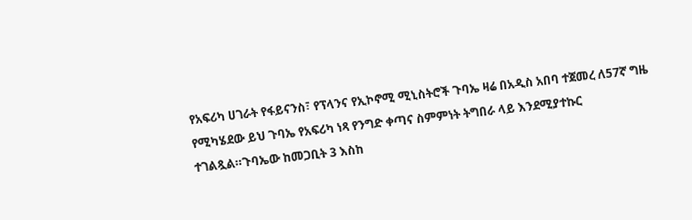የአፍሪካ ሀገራት የፋይናንስ፣ የፕላንና የኢኮኖሚ ሚኒስትሮች ጉባኤ ዛሬ በአዲስ አበባ ተጀመረ ለ57ኛ ግዜ የሚካሄደው ይህ ጉባኤ የአፍሪካ ነጻ የንግድ ቀጣና ስምምነት ትግበራ ላይ እንደሚያተኩር ተገልጿል።ጉባኤው ከመጋቢት 3 እስከ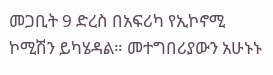መጋቢት 9 ድረስ በአፍሪካ የኢኮኖሚ ኮሚሽን ይካሄዳል። መተግበሪያውን አሁኑኑ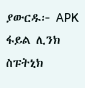ያውርዱ፦ APK ፋይል ሊንክ ስፑትኒክ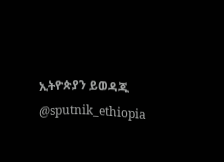ኢትዮጵያን ይወዳጁ @sputnik_ethiopia